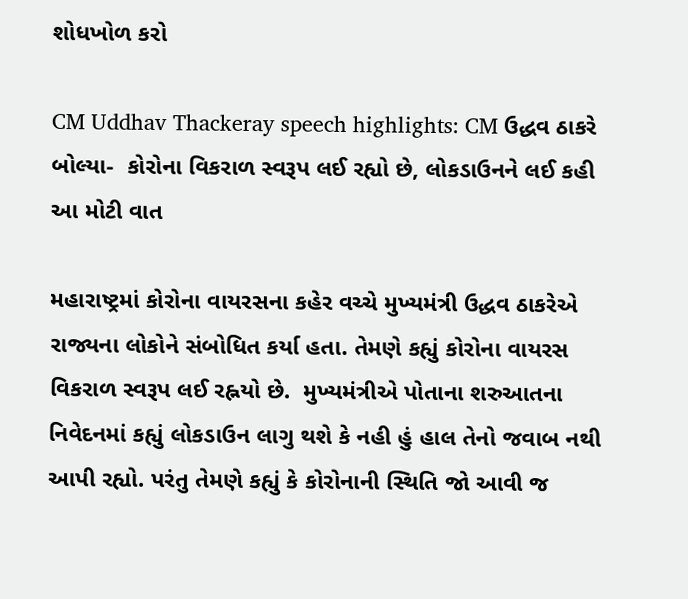શોધખોળ કરો

CM Uddhav Thackeray speech highlights: CM ઉદ્ધવ ઠાકરે બોલ્યા-  કોરોના વિકરાળ સ્વરૂપ લઈ રહ્યો છે, લોકડાઉનને લઈ કહી આ મોટી વાત

મહારાષ્ટ્રમાં કોરોના વાયરસના કહેર વચ્ચે મુખ્યમંત્રી ઉદ્ધવ ઠાકરેએ રાજ્યના લોકોને સંબોધિત કર્યા હતા. તેમણે કહ્યું કોરોના વાયરસ વિકરાળ સ્વરૂપ લઈ રહ્નયો છે.  મુખ્યમંત્રીએ પોતાના શરુઆતના નિવેદનમાં કહ્યું લોકડાઉન લાગુ થશે કે નહી હું હાલ તેનો જવાબ નથી આપી રહ્યો. પરંતુ તેમણે કહ્યું કે કોરોનાની સ્થિતિ જો આવી જ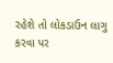રહેશે તો લોકડાઉન લાગુ કરવા પર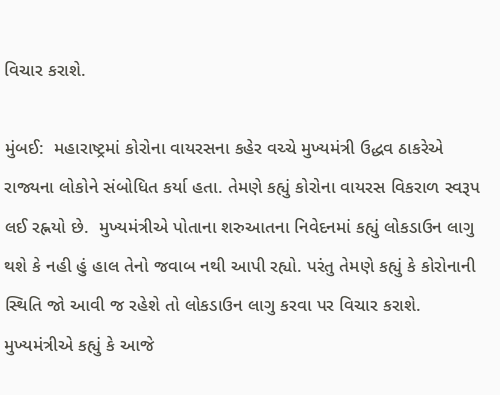વિચાર કરાશે.

મુંબઈ:  મહારાષ્ટ્રમાં કોરોના વાયરસના કહેર વચ્ચે મુખ્યમંત્રી ઉદ્ધવ ઠાકરેએ રાજ્યના લોકોને સંબોધિત કર્યા હતા. તેમણે કહ્યું કોરોના વાયરસ વિકરાળ સ્વરૂપ લઈ રહ્નયો છે.  મુખ્યમંત્રીએ પોતાના શરુઆતના નિવેદનમાં કહ્યું લોકડાઉન લાગુ થશે કે નહી હું હાલ તેનો જવાબ નથી આપી રહ્યો. પરંતુ તેમણે કહ્યું કે કોરોનાની સ્થિતિ જો આવી જ રહેશે તો લોકડાઉન લાગુ કરવા પર વિચાર કરાશે. મુખ્યમંત્રીએ કહ્યું કે આજે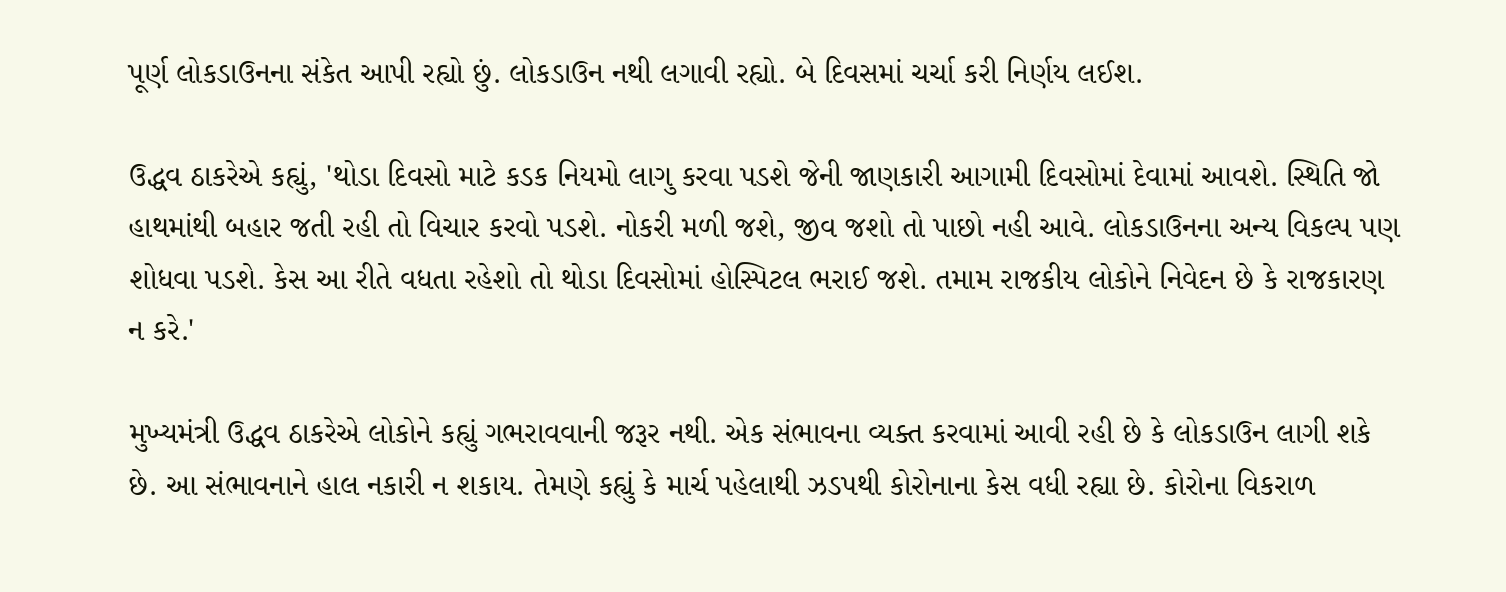પૂર્ણ લોકડાઉનના સંકેત આપી રહ્યો છું. લોકડાઉન નથી લગાવી રહ્યો. બે દિવસમાં ચર્ચા કરી નિર્ણય લઈશ.

ઉદ્ધવ ઠાકરેએ કહ્યું, 'થોડા દિવસો માટે કડક નિયમો લાગુ કરવા પડશે જેની જાણકારી આગામી દિવસોમાં દેવામાં આવશે. સ્થિતિ જો હાથમાંથી બહાર જતી રહી તો વિચાર કરવો પડશે. નોકરી મળી જશે, જીવ જશો તો પાછો નહી આવે. લોકડાઉનના અન્ય વિકલ્પ પણ શોધવા પડશે. કેસ આ રીતે વધતા રહેશો તો થોડા દિવસોમાં હોસ્પિટલ ભરાઈ જશે. તમામ રાજકીય લોકોને નિવેદન છે કે રાજકારણ ન કરે.'

મુખ્યમંત્રી ઉદ્ધવ ઠાકરેએ લોકોને કહ્યું ગભરાવવાની જરૂર નથી. એક સંભાવના વ્યક્ત કરવામાં આવી રહી છે કે લોકડાઉન લાગી શકે છે. આ સંભાવનાને હાલ નકારી ન શકાય. તેમણે કહ્યું કે માર્ચ પહેલાથી ઝડપથી કોરોનાના કેસ વધી રહ્યા છે. કોરોના વિકરાળ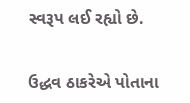સ્વરૂપ લઈ રહ્યો છે.


ઉદ્ધવ ઠાકરેએ પોતાના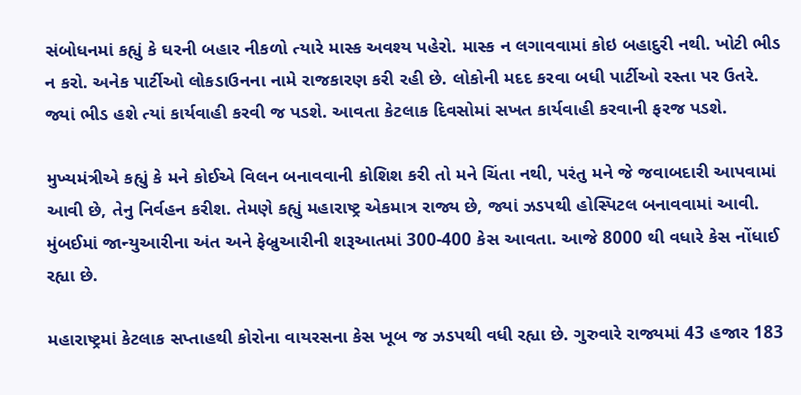સંબોધનમાં કહ્યું કે ઘરની બહાર નીકળો ત્યારે માસ્ક અવશ્ય પહેરો. માસ્ક ન લગાવવામાં કોઇ બહાદુરી નથી. ખોટી ભીડ ન કરો. અનેક પાર્ટીઓ લોકડાઉનના નામે રાજકારણ કરી રહી છે. લોકોની મદદ કરવા બધી પાર્ટીઓ રસ્તા પર ઉતરે. જ્યાં ભીડ હશે ત્યાં કાર્યવાહી કરવી જ પડશે. આવતા કેટલાક દિવસોમાં સખત કાર્યવાહી કરવાની ફરજ પડશે.

મુખ્યમંત્રીએ કહ્યું કે મને કોઈએ વિલન બનાવવાની કોશિશ કરી તો મને ચિંતા નથી, પરંતુ મને જે જવાબદારી આપવામાં આવી છે, તેનુ નિર્વહન કરીશ. તેમણે કહ્યું મહારાષ્ટ્ર એકમાત્ર રાજ્ય છે, જ્યાં ઝડપથી હોસ્પિટલ બનાવવામાં આવી. મુંબઈમાં જાન્યુઆરીના અંત અને ફેબ્રુઆરીની શરૂઆતમાં 300-400 કેસ આવતા. આજે 8000 થી વધારે કેસ નોંધાઈ રહ્યા છે.

મહારાષ્ટ્રમાં કેટલાક સપ્તાહથી કોરોના વાયરસના કેસ ખૂબ જ ઝડપથી વધી રહ્યા છે. ગુરુવારે રાજ્યમાં 43 હજાર 183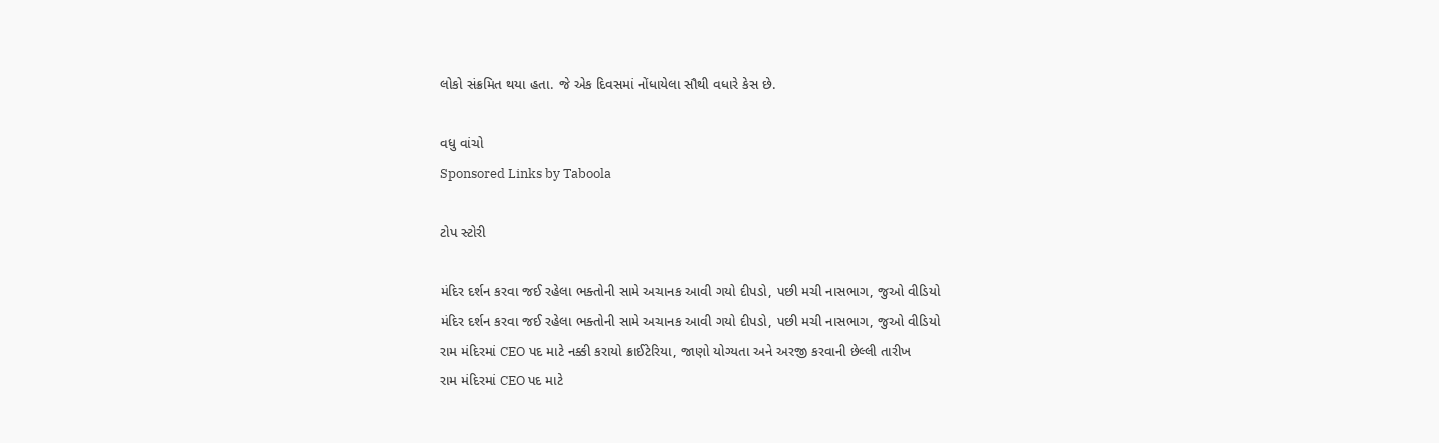લોકો સંક્રમિત થયા હતા. જે એક દિવસમાં નોંધાયેલા સૌથી વધારે કેસ છે.

વધુ વાંચો
Sponsored Links by Taboola

ટોપ સ્ટોરી

મંદિર દર્શન કરવા જઈ રહેલા ભક્તોની સામે અચાનક આવી ગયો દીપડો, પછી મચી નાસભાગ, જુઓ વીડિયો
મંદિર દર્શન કરવા જઈ રહેલા ભક્તોની સામે અચાનક આવી ગયો દીપડો, પછી મચી નાસભાગ, જુઓ વીડિયો
રામ મંદિરમાં CEO પદ માટે નક્કી કરાયો ક્રાઈટેરિયા, જાણો યોગ્યતા અને અરજી કરવાની છેલ્લી તારીખ
રામ મંદિરમાં CEO પદ માટે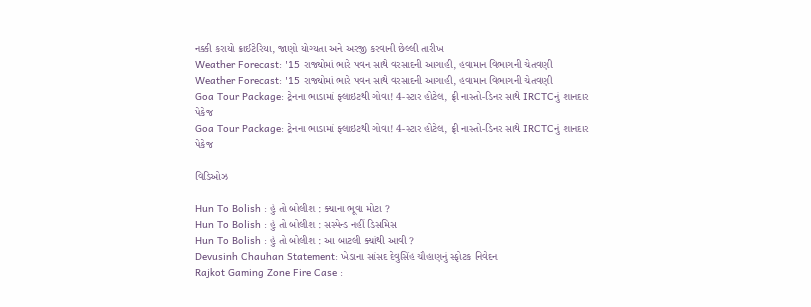નક્કી કરાયો ક્રાઈટેરિયા, જાણો યોગ્યતા અને અરજી કરવાની છેલ્લી તારીખ
Weather Forecast: '15 રાજ્યોમાં ભારે પવન સાથે વરસાદની આગાહી, હવામાન વિભાગની ચેતવણી
Weather Forecast: '15 રાજ્યોમાં ભારે પવન સાથે વરસાદની આગાહી, હવામાન વિભાગની ચેતવણી
Goa Tour Package: ટ્રેનના ભાડામાં ફ્લાઇટથી ગોવા! 4-સ્ટાર હોટેલ, ફ્રી નાસ્તો-ડિનર સાથે IRCTCનું શાનદાર પેકેજ
Goa Tour Package: ટ્રેનના ભાડામાં ફ્લાઇટથી ગોવા! 4-સ્ટાર હોટેલ, ફ્રી નાસ્તો-ડિનર સાથે IRCTCનું શાનદાર પેકેજ

વિડિઓઝ

Hun To Bolish : હું તો બોલીશ : ક્યાના ભૂવા મોટા ?
Hun To Bolish : હું તો બોલીશ : સસ્પેન્ડ નહીં ડિસમિસ
Hun To Bolish : હું તો બોલીશ : આ બાટલી ક્યાંથી આવી ?
Devusinh Chauhan Statement: ખેડાના સાંસદ દેવુસિંહ ચૌહાણનું સ્ફોટક નિવેદન
Rajkot Gaming Zone Fire Case :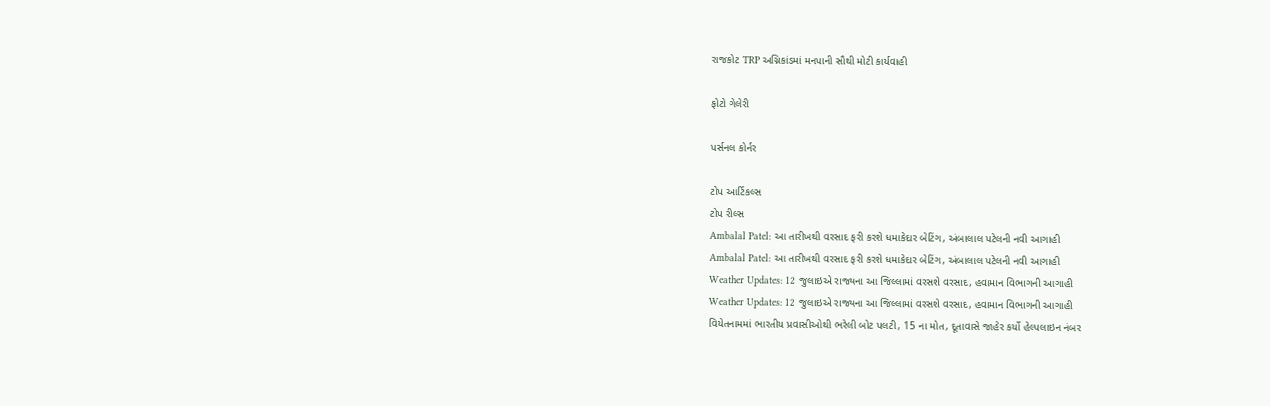રાજકોટ TRP અગ્નિકાંડમાં મનપાની સૌથી મોટી કાર્યવાહી

ફોટો ગેલેરી

પર્સનલ કોર્નર

ટોપ આર્ટિકલ્સ
ટોપ રીલ્સ
Ambalal Patel: આ તારીખથી વરસાદ ફરી કરશે ધમાકેદાર બેટિંગ, અંબાલાલ પટેલની નવી આગાહી
Ambalal Patel: આ તારીખથી વરસાદ ફરી કરશે ધમાકેદાર બેટિંગ, અંબાલાલ પટેલની નવી આગાહી
Weather Updates: 12 જુલાઇએ રાજ્યના આ જિલ્લામાં વરસશે વરસાદ, હવામાન વિભાગની આગાહી
Weather Updates: 12 જુલાઇએ રાજ્યના આ જિલ્લામાં વરસશે વરસાદ, હવામાન વિભાગની આગાહી
વિયેતનામમાં ભારતીય પ્રવાસીઓથી ભરેલી બોટ પલટી, 15 ના મોત, દૂતાવાસે જાહેર કર્યો હેલ્પલાઇન નંબર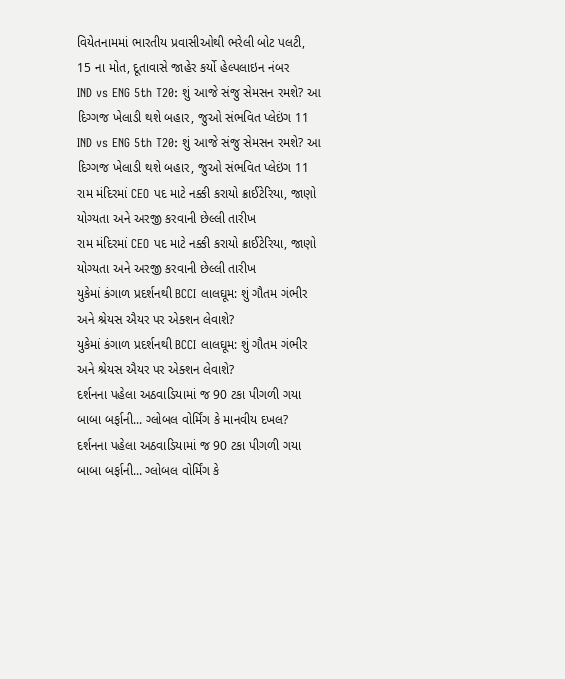વિયેતનામમાં ભારતીય પ્રવાસીઓથી ભરેલી બોટ પલટી, 15 ના મોત, દૂતાવાસે જાહેર કર્યો હેલ્પલાઇન નંબર
IND vs ENG 5th T20: શું આજે સંજુ સેમસન રમશે? આ દિગ્ગજ ખેલાડી થશે બહાર, જુઓ સંભવિત પ્લેઇંગ 11
IND vs ENG 5th T20: શું આજે સંજુ સેમસન રમશે? આ દિગ્ગજ ખેલાડી થશે બહાર, જુઓ સંભવિત પ્લેઇંગ 11
રામ મંદિરમાં CEO પદ માટે નક્કી કરાયો ક્રાઈટેરિયા, જાણો યોગ્યતા અને અરજી કરવાની છેલ્લી તારીખ
રામ મંદિરમાં CEO પદ માટે નક્કી કરાયો ક્રાઈટેરિયા, જાણો યોગ્યતા અને અરજી કરવાની છેલ્લી તારીખ
યુકેમાં કંગાળ પ્રદર્શનથી BCCI લાલઘૂમ: શું ગૌતમ ગંભીર અને શ્રેયસ ઐયર પર એક્શન લેવાશે?
યુકેમાં કંગાળ પ્રદર્શનથી BCCI લાલઘૂમ: શું ગૌતમ ગંભીર અને શ્રેયસ ઐયર પર એક્શન લેવાશે?
દર્શનના પહેલા અઠવાડિયામાં જ 90 ટકા પીગળી ગયા બાબા બર્ફાની... ગ્લોબલ વોર્મિંગ કે માનવીય દખલ?
દર્શનના પહેલા અઠવાડિયામાં જ 90 ટકા પીગળી ગયા બાબા બર્ફાની... ગ્લોબલ વોર્મિંગ કે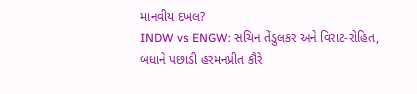માનવીય દખલ?
INDW vs ENGW: સચિન તેંડુલકર અને વિરાટ-રોહિત, બધાને પછાડી હરમનપ્રીત કૌરે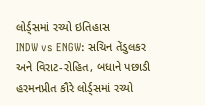લોર્ડ્સમાં રચ્યો ઇતિહાસ
INDW vs ENGW: સચિન તેંડુલકર અને વિરાટ-રોહિત, બધાને પછાડી હરમનપ્રીત કૌરે લોર્ડ્સમાં રચ્યો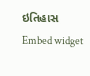ઇતિહાસ
Embed widget